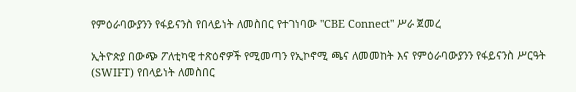የምዕራባውያንን የፋይናንስ የበላይነት ለመስበር የተገነባው "CBE Connect" ሥራ ጀመረ

ኢትዮጵያ በውጭ ፖለቲካዊ ተጽዕኖዎች የሚመጣን የኢኮኖሚ ጫና ለመመከት እና የምዕራባውያንን የፋይናንስ ሥርዓት (SWIFT) የበላይነት ለመስበር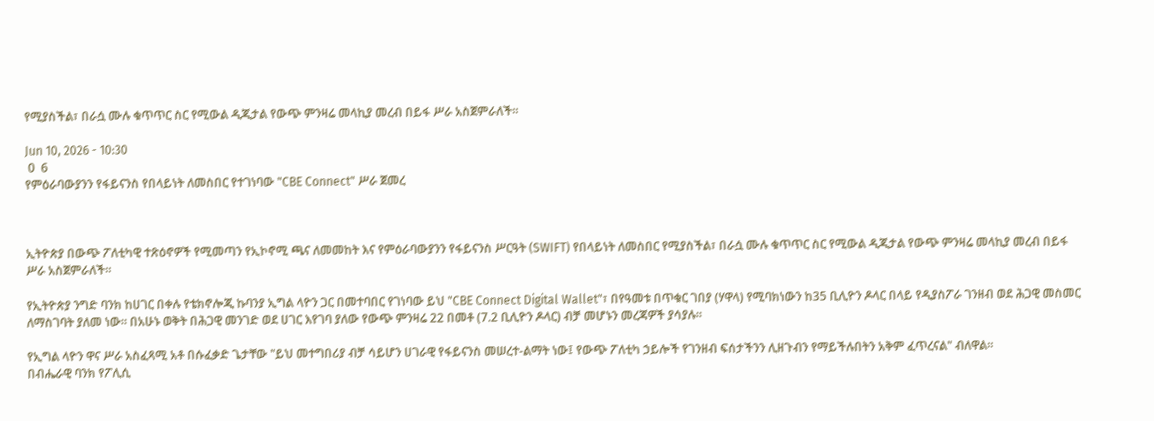የሚያስችል፣ በራሷ ሙሉ ቁጥጥር ስር የሚውል ዲጂታል የውጭ ምንዛሬ መላኪያ መረብ በይፋ ሥራ አስጀምራለች።

Jun 10, 2026 - 10:30
 0  6
የምዕራባውያንን የፋይናንስ የበላይነት ለመስበር የተገነባው "CBE Connect" ሥራ ጀመረ



ኢትዮጵያ በውጭ ፖለቲካዊ ተጽዕኖዎች የሚመጣን የኢኮኖሚ ጫና ለመመከት እና የምዕራባውያንን የፋይናንስ ሥርዓት (SWIFT) የበላይነት ለመስበር የሚያስችል፣ በራሷ ሙሉ ቁጥጥር ስር የሚውል ዲጂታል የውጭ ምንዛሬ መላኪያ መረብ በይፋ ሥራ አስጀምራለች።

የኢትዮጵያ ንግድ ባንክ ከሀገር በቀሉ የቴክኖሎጂ ኩባንያ ኢግል ላዮን ጋር በመተባበር የገነባው ይህ "CBE Connect Digital Wallet"፣ በየዓመቱ በጥቁር ገበያ (ሃዋላ) የሚባክነውን ከ35 ቢሊዮን ዶላር በላይ የዲያስፖራ ገንዘብ ወደ ሕጋዊ መስመር ለማስገባት ያለመ ነው። በአሁኑ ወቅት በሕጋዊ መንገድ ወደ ሀገር እየገባ ያለው የውጭ ምንዛሬ 22 በመቶ (7.2 ቢሊዮን ዶላር) ብቻ መሆኑን መረጃዎች ያሳያሉ።

የኢግል ላዮን ዋና ሥራ አስፈጻሚ አቶ በሱፈቃድ ጌታቸው "ይህ መተግበሪያ ብቻ ሳይሆን ሀገራዊ የፋይናንስ መሠረተ-ልማት ነው፤ የውጭ ፖለቲካ ኃይሎች የገንዘብ ፍሰታችንን ሊዘጉብን የማይችሉበትን አቅም ፈጥረናል" ብለዋል።
በብሔራዊ ባንክ የፖሊሲ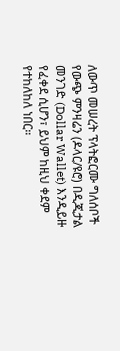ለውጥ መሠረት ፕላትፎርሙ ግለሰቦች የውጭ ምንዛሬን (ዶላር/ዩሮ) በዲጂታል መንገድ (Dollar Wallet) እንዲይዙ የፈቀደ ሲሆን፣ ይህም ከዚህ ቀደም የተከለከለ ነበር።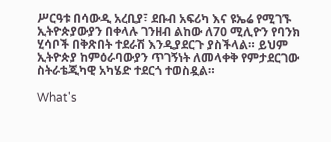ሥርዓቱ በሳውዲ አረቢያ፣ ደቡብ አፍሪካ እና ዩኤሬ የሚገኙ ኢትዮጵያውያን በቀላሉ ገንዘብ ልከው ለ70 ሚሊዮን የባንክ ሂሳቦች በቅጽበት ተደራሽ እንዲያደርጉ ያስችላል። ይህም ኢትዮጵያ ከምዕራባውያን ጥገኝነት ለመላቀቅ የምታደርገው ስትራቴጂካዊ አካሄድ ተደርጎ ተወስዷል።

What's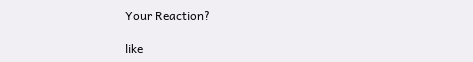Your Reaction?

like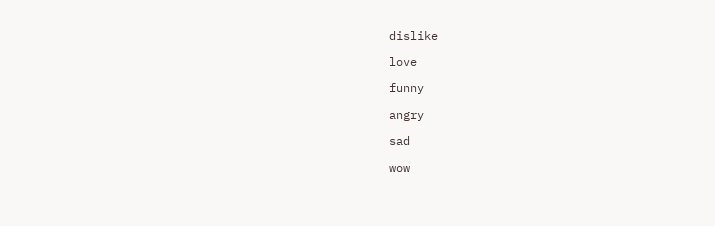dislike

love

funny

angry

sad

wow